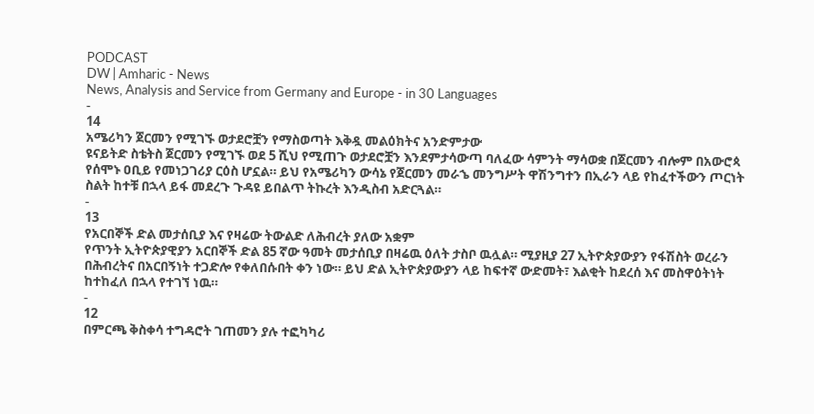PODCAST
DW | Amharic - News
News, Analysis and Service from Germany and Europe - in 30 Languages
-
14
አሜሪካን ጀርመን የሚገኙ ወታደሮቿን የማስወጣት እቅዷ መልዕክትና አንድምታው
ዩናይትድ ስቴትስ ጀርመን የሚገኙ ወደ 5 ሺህ የሚጠጉ ወታደሮቿን እንደምታሳውጣ ባለፈው ሳምንት ማሳወቋ በጀርመን ብሎም በአውሮጳ የሰሞኑ ዐቢይ የመነጋገሪያ ርዕስ ሆኗል። ይህ የአሜሪካን ውሳኔ የጀርመን መራኄ መንግሥት ዋሽንግተን በኢራን ላይ የከፈተችውን ጦርነት ስልት ከተቹ በኋላ ይፋ መደረጉ ጉዳዩ ይበልጥ ትኩረት እንዲስብ አድርጓል።
-
13
የአርበኞች ድል መታሰቢያ እና የዛሬው ትውልድ ለሕብረት ያለው አቋም
የጥንት ኢትዮጵያዊያን አርበኞች ድል 85 ኛው ዓመት መታሰቢያ በዛሬዉ ዕለት ታስቦ ዉሏል። ሚያዚያ 27 ኢትዮጵያውያን የፋሽስት ወረራን በሕብረትና በአርበኝነት ተጋድሎ የቀለበሱበት ቀን ነው። ይህ ድል ኢትዮጵያውያን ላይ ከፍተኛ ውድመት፣ እልቂት ከደረሰ እና መስዋዕትነት ከተከፈለ በኋላ የተገኘ ነዉ።
-
12
በምርጫ ቅስቀሳ ተግዳሮት ገጠመን ያሉ ተፎካካሪ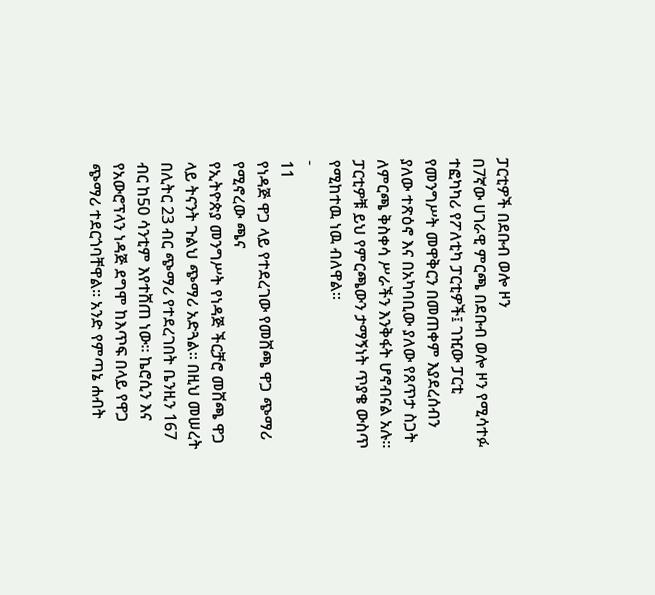ፓርቲዎች በደቡብ ወሎ ዞን
በ7ኛው ሀገራዊ ምርጫ በደቡብ ወሎ ዞን የሚሳተፉ ተፎካካሪ የፖለቲካ ፓርቲዎች፤ ገዢው ፓርቲ የመንግሥት መዋቅርን በመጠቀም እያደረሰብን ያለው ተጽዕኖ እና በአካባቢው ያለው የጸጥታ ስጋት ለምርጫ ቅስቀሳ ሥራችን እንቅፋት ሆኖብናል አሉ። ፓርቲዎቹ ይህ የምርጫውን ታማኝነት ጥያቄ ውስጥ የሚከተዉ ነዉ ብለዋል።
-
11
የነዳጅ ዋጋ ላይ የተደረገው የመሸጫ ዋጋ ጭማሪ የሚኖረው ጫና
የኢትዮጵያ መንግሥት የነዳጅ ችርቻሮ መሸጫ ዋጋ ላይ ትናንት ጉልህ ጭማሪ አድጓል። በዚህ መሠረት በሊትር 23 ብር ጭማሪ የተደረገበት ቤንዚን 167 ብር ከ50 ሳንቲም እየተሸጠ ነው። ኬሮሲን እና የአውሮፕላን ነዳጅ ደግሞ ከእጥፍ በላይ የዋጋ ጭማሪ ተደርጎባቸዋል። አንድ የምጣኔ ሐብት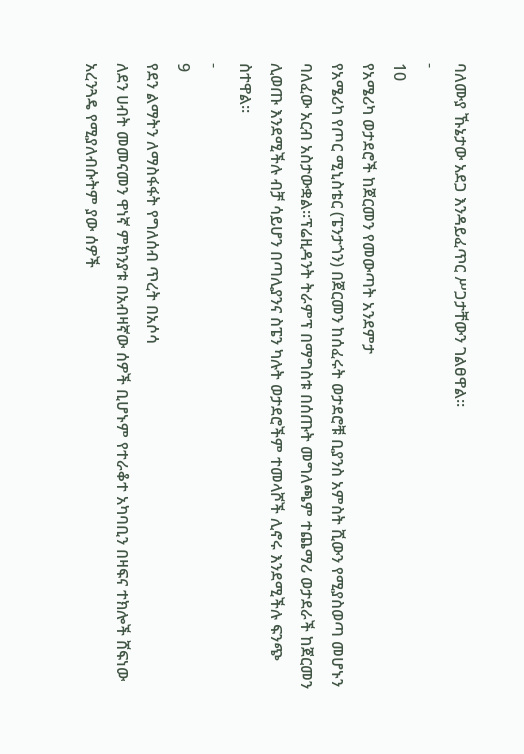ባለሙያ ኹኔታው አደጋ እንዳይፈጥር ሥጋታቸውን ገልፀዋል።
-
10
የአሜሪካ ወታደሮች ከጀርመን የመውጣት አንደምታ
የአሜሪካ የጦር ሚኒስቴር (ፔንታጎን) በጀርመን ከሰፈሩት ወታደሮቹ ቢያንስ አምስት ሺውን የሚያስወጣ መሆኑን ባለፈው አርብ አስታውቋል።ፕሬዚዳንት ትራምፕ በማግስቱ በሰጡት መግለጫም ተጨማሪ ወታደራች ከጀርመን ሊወጡ እንደሚችሉ ብቻ ሳይሆን በጣሊያንና ስፔን ካሉት ወታደሮችም ተመላሾች ሊኖሩ እንደሚችሉ ፍንጭ ስተዋል።
-
9
የደን ልማትን ለማስፋፋት የግለሰብ ጥረት በአሶሳ
ለደን ሀብት መመናመን ዋነኛ ምክንያቱ በአብዛኛው ሰዎች ቢሆኑም የተራቆተ አካባቢን በዛፍና ተክሎች ሸፍነው አረንጓዴ የሚያለብሱትም ያው ሰዎች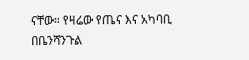ናቸው። የዛሬው የጤና እና አካባቢ በቤንሻንጉል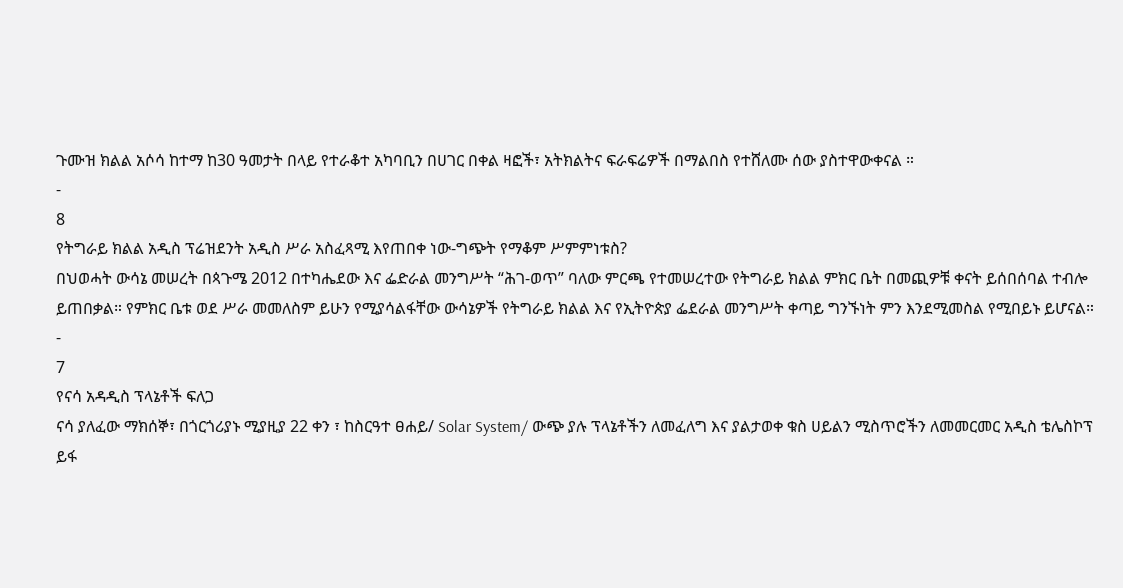ጉሙዝ ክልል አሶሳ ከተማ ከ30 ዓመታት በላይ የተራቆተ አካባቢን በሀገር በቀል ዛፎች፣ አትክልትና ፍራፍሬዎች በማልበስ የተሸለሙ ሰው ያስተዋውቀናል ።
-
8
የትግራይ ክልል አዲስ ፕሬዝደንት አዲስ ሥራ አስፈጻሚ እየጠበቀ ነው-ግጭት የማቆም ሥምምነቱስ?
በህወሓት ውሳኔ መሠረት በጳጉሜ 2012 በተካሔደው እና ፌድራል መንግሥት “ሕገ-ወጥ” ባለው ምርጫ የተመሠረተው የትግራይ ክልል ምክር ቤት በመጪዎቹ ቀናት ይሰበሰባል ተብሎ ይጠበቃል። የምክር ቤቱ ወደ ሥራ መመለስም ይሁን የሚያሳልፋቸው ውሳኔዎች የትግራይ ክልል እና የኢትዮጵያ ፌደራል መንግሥት ቀጣይ ግንኙነት ምን እንደሚመስል የሚበይኑ ይሆናል።
-
7
የናሳ አዳዲስ ፕላኔቶች ፍለጋ
ናሳ ያለፈው ማክሰኞ፣ በጎርጎሪያኑ ሚያዚያ 22 ቀን ፣ ከስርዓተ ፀሐይ/ Solar System/ ውጭ ያሉ ፕላኔቶችን ለመፈለግ እና ያልታወቀ ቁስ ሀይልን ሚስጥሮችን ለመመርመር አዲስ ቴሌስኮፕ ይፋ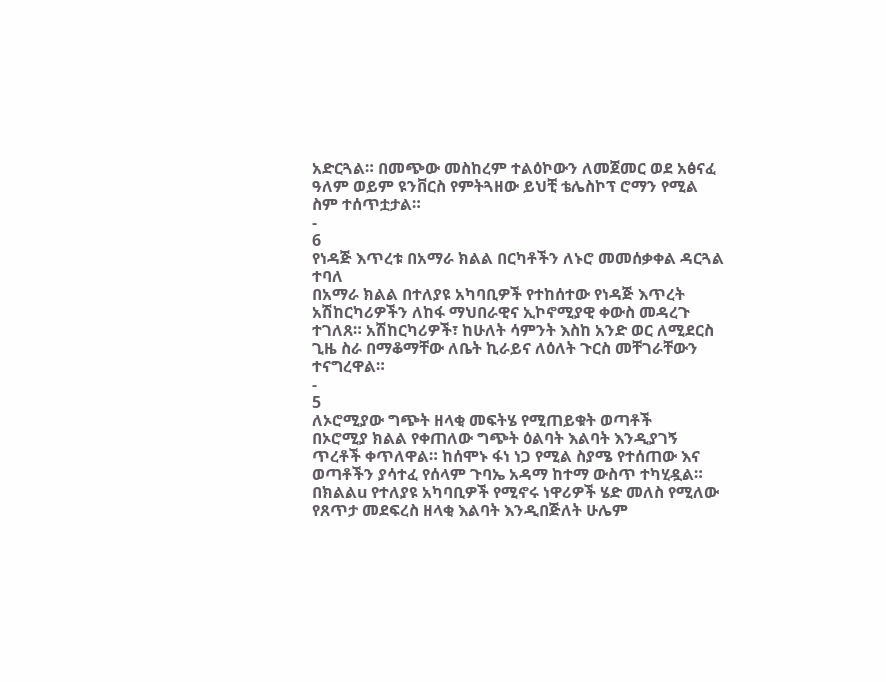አድርጓል። በመጭው መስከረም ተልዕኮውን ለመጀመር ወደ አፅናፈ ዓለም ወይም ዩንቨርስ የምትጓዘው ይህቺ ቴሌስኮፕ ሮማን የሚል ስም ተሰጥቷታል።
-
6
የነዳጅ እጥረቱ በአማራ ክልል በርካቶችን ለኑሮ መመሰቃቀል ዳርጓል ተባለ
በአማራ ክልል በተለያዩ አካባቢዎች የተከሰተው የነዳጅ እጥረት አሽከርካሪዎችን ለከፋ ማህበራዊና ኢኮኖሚያዊ ቀውስ መዳረጉ ተገለጸ። አሽከርካሪዎች፣ ከሁለት ሳምንት እስከ አንድ ወር ለሚደርስ ጊዜ ስራ በማቆማቸው ለቤት ኪራይና ለዕለት ጉርስ መቸገራቸውን ተናግረዋል።
-
5
ለኦሮሚያው ግጭት ዘላቂ መፍትሄ የሚጠይቁት ወጣቶች
በኦሮሚያ ክልል የቀጠለው ግጭት ዕልባት እልባት እንዲያገኝ ጥረቶች ቀጥለዋል። ከሰሞኑ ፋነ ነጋ የሚል ስያሜ የተሰጠው እና ወጣቶችን ያሳተፈ የሰላም ጉባኤ አዳማ ከተማ ውስጥ ተካሂዷል። በክልልu የተለያዩ አካባቢዎች የሚኖሩ ነዋሪዎች ሄድ መለስ የሚለው የጸጥታ መደፍረስ ዘላቂ እልባት እንዲበጅለት ሁሌም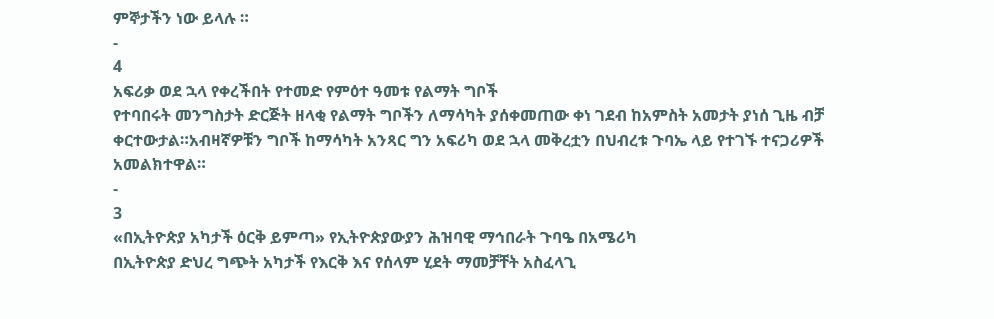ምኞታችን ነው ይላሉ ።
-
4
አፍሪቃ ወደ ኋላ የቀረችበት የተመድ የምዕተ ዓመቱ የልማት ግቦች
የተባበሩት መንግስታት ድርጅት ዘላቂ የልማት ግቦችን ለማሳካት ያሰቀመጠው ቀነ ገደብ ከአምስት አመታት ያነሰ ጊዜ ብቻ ቀርተውታል።አብዛኛዎቹን ግቦች ከማሳካት አንጻር ግን አፍሪካ ወደ ኋላ መቅረቷን በህብረቱ ጉባኤ ላይ የተገኙ ተናጋሪዎች አመልክተዋል።
-
3
«በኢትዮጵያ አካታች ዕርቅ ይምጣ» የኢትዮጵያውያን ሕዝባዊ ማኅበራት ጉባዔ በአሜሪካ
በኢትዮጵያ ድህረ ግጭት አካታች የእርቅ እና የሰላም ሂደት ማመቻቸት አስፈላጊ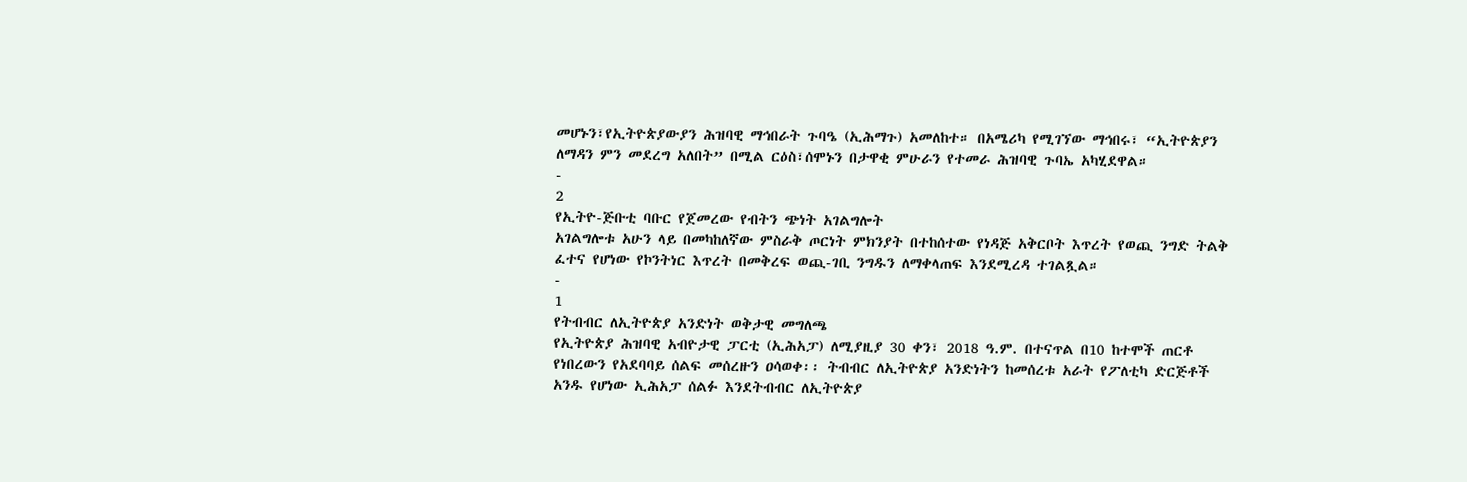መሆኑን፣የኢትዮጵያውያን ሕዝባዊ ማኅበራት ጉባዔ (ኢሕማጉ) አመለከተ። በአሜሪካ የሚገኘው ማኅበሩ፣ “ኢትዮጵያን ለማዳን ምን መደረግ አለበት” በሚል ርዕስ፣ሰሞኑን በታዋቂ ምሁራን የተመራ ሕዝባዊ ጉባኤ አካሂደዋል።
-
2
የኢትዮ-ጅቡቲ ባቡር የጀመረው የብትን ጭነት አገልግሎት
አገልግሎቱ አሁን ላይ በመካከለኛው ምስራቅ ጦርነት ምክንያት በተከሰተው የነዳጅ አቅርቦት እጥረት የወጪ ንግድ ትልቅ ፈተና የሆነው የኮንትነር እጥረት በመቅረፍ ወጪ-ገቢ ንግዱን ለማቀላጠፍ እንደሚረዳ ተገልጿል።
-
1
የትብብር ለኢትዮጵያ አንድነት ወቅታዊ መግለጫ
የኢትዮጵያ ሕዝባዊ አብዮታዊ ፓርቲ (ኢሕአፓ) ለሚያዚያ 30 ቀን፣ 2018 ዓ.ም. በተናጥል በ10 ከተሞች ጠርቶ የነበረውን የአደባባይ ሰልፍ መሰረዙን ዐሳወቀ፡፡ ትብብር ለኢትዮጵያ አንድነትን ከመሰረቱ አራት የፖለቲካ ድርጅቶች አንዱ የሆነው ኢሕአፓ ሰልፉ እንደትብብር ለኢትዮጵያ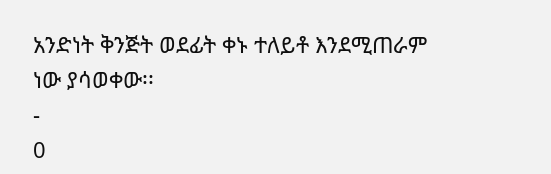አንድነት ቅንጅት ወደፊት ቀኑ ተለይቶ እንደሚጠራም ነው ያሳወቀው፡፡
-
0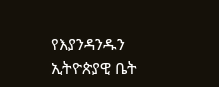የእያንዳንዱን ኢትዮጵያዊ ቤት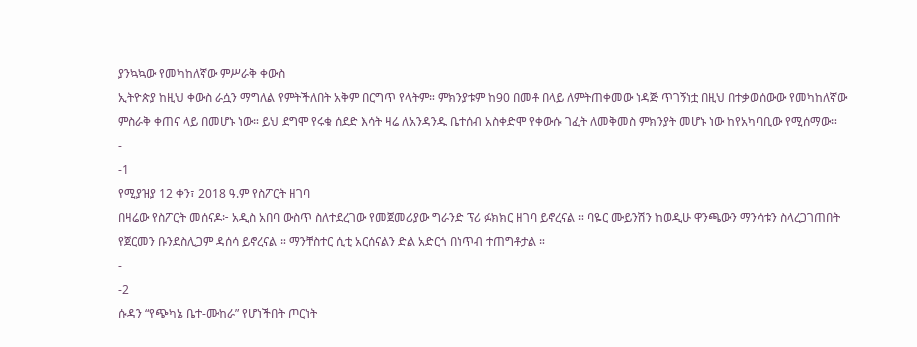ያንኳኳው የመካከለኛው ምሥራቅ ቀውስ
ኢትዮጵያ ከዚህ ቀውስ ራሷን ማግለል የምትችለበት አቅም በርግጥ የላትም። ምክንያቱም ከ90 በመቶ በላይ ለምትጠቀመው ነዳጅ ጥገኝነቷ በዚህ በተቃወሰውው የመካከለኛው ምስራቅ ቀጠና ላይ በመሆኑ ነው። ይህ ደግሞ የሩቁ ሰደድ እሳት ዛሬ ለአንዳንዱ ቤተሰብ አስቀድሞ የቀውሱ ገፈት ለመቅመስ ምክንያት መሆኑ ነው ከየአካባቢው የሚሰማው።
-
-1
የሚያዝያ 12 ቀን፣ 2018 ዓ.ም የስፖርት ዘገባ
በዛሬው የስፖርት መሰናዶ፦ አዲስ አበባ ውስጥ ስለተደረገው የመጀመሪያው ግራንድ ፕሪ ፉክክር ዘገባ ይኖረናል ። ባዬር ሙይንሽን ከወዲሁ ዋንጫውን ማንሳቱን ስላረጋገጠበት የጀርመን ቡንደስሊጋም ዳሰሳ ይኖረናል ። ማንቸስተር ሲቲ አርሰናልን ድል አድርጎ በነጥብ ተጠግቶታል ።
-
-2
ሱዳን “የጭካኔ ቤተ-ሙከራ” የሆነችበት ጦርነት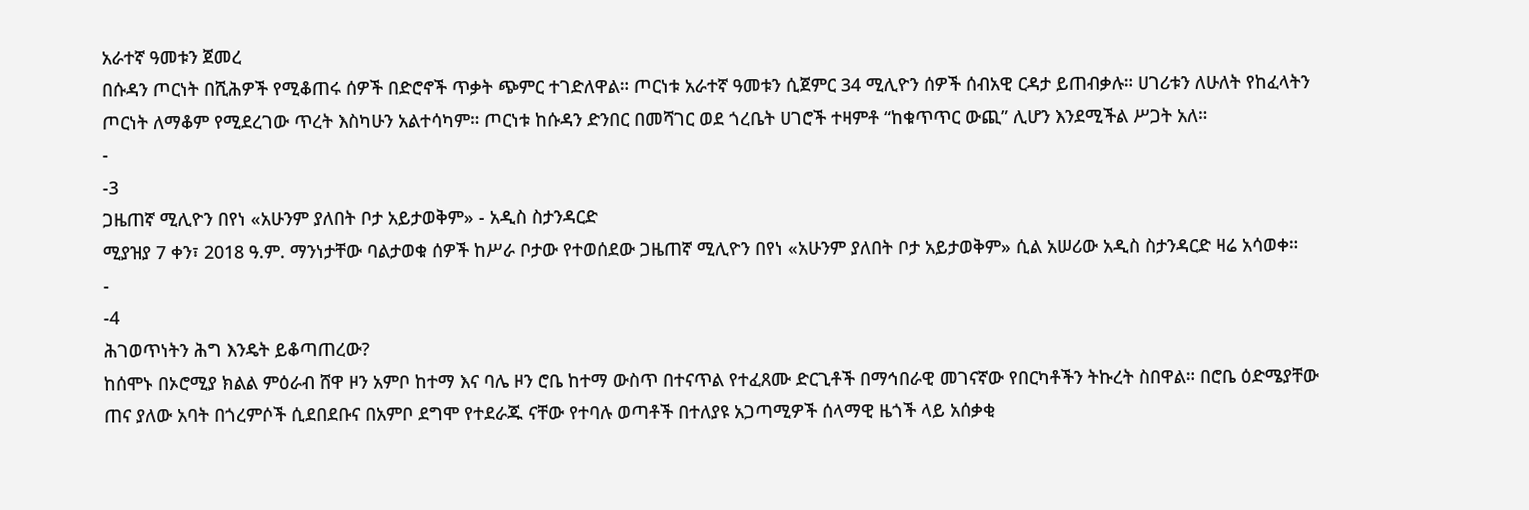አራተኛ ዓመቱን ጀመረ
በሱዳን ጦርነት በሺሕዎች የሚቆጠሩ ሰዎች በድሮኖች ጥቃት ጭምር ተገድለዋል። ጦርነቱ አራተኛ ዓመቱን ሲጀምር 34 ሚሊዮን ሰዎች ሰብአዊ ርዳታ ይጠብቃሉ። ሀገሪቱን ለሁለት የከፈላትን ጦርነት ለማቆም የሚደረገው ጥረት እስካሁን አልተሳካም። ጦርነቱ ከሱዳን ድንበር በመሻገር ወደ ጎረቤት ሀገሮች ተዛምቶ “ከቁጥጥር ውጪ” ሊሆን እንደሚችል ሥጋት አለ።
-
-3
ጋዜጠኛ ሚሊዮን በየነ «አሁንም ያለበት ቦታ አይታወቅም» - አዲስ ስታንዳርድ
ሚያዝያ 7 ቀን፣ 2018 ዓ.ም. ማንነታቸው ባልታወቁ ሰዎች ከሥራ ቦታው የተወሰደው ጋዜጠኛ ሚሊዮን በየነ «አሁንም ያለበት ቦታ አይታወቅም» ሲል አሠሪው አዲስ ስታንዳርድ ዛሬ አሳወቀ።
-
-4
ሕገወጥነትን ሕግ እንዴት ይቆጣጠረው?
ከሰሞኑ በኦሮሚያ ክልል ምዕራብ ሸዋ ዞን አምቦ ከተማ እና ባሌ ዞን ሮቤ ከተማ ውስጥ በተናጥል የተፈጸሙ ድርጊቶች በማኅበራዊ መገናኛው የበርካቶችን ትኩረት ስበዋል። በሮቤ ዕድሜያቸው ጠና ያለው አባት በጎረምሶች ሲደበደቡና በአምቦ ደግሞ የተደራጁ ናቸው የተባሉ ወጣቶች በተለያዩ አጋጣሚዎች ሰላማዊ ዜጎች ላይ አሰቃቂ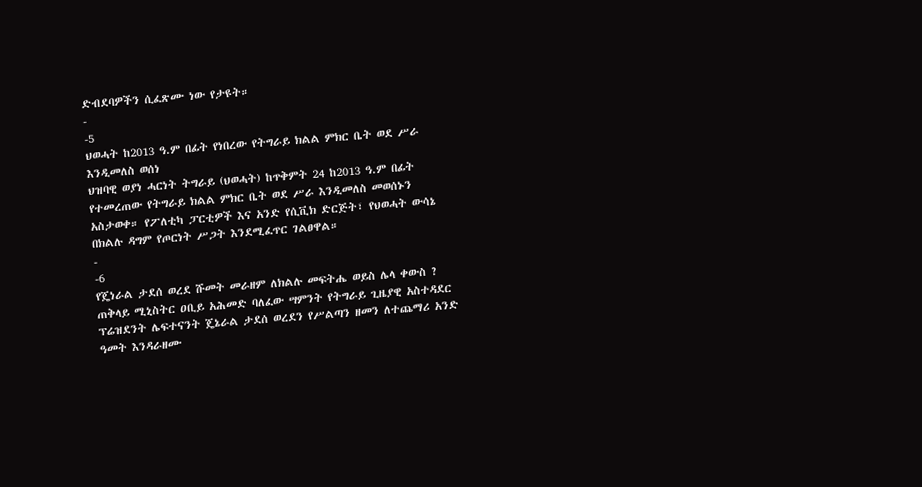ድብደባዎችን ሲፈጽሙ ነው የታዩት።
-
-5
ህወሓት ከ2013 ዓ.ም በፊት የነበረው የትግራይ ክልል ምክር ቤት ወደ ሥራ እንዲመለስ ወሰነ
ህዝባዊ ወያነ ሓርነት ትግራይ (ህወሓት) ከጥቅምት 24 ከ2013 ዓ.ም በፊት የተመረጠው የትግራይ ክልል ምክር ቤት ወደ ሥራ እንዲመለስ መወሰኑን አስታወቀ። የፖለቲካ ፓርቲዎች እና አንድ የሲቪክ ድርጅት፣ የህወሓት ውሳኔ በክልሉ ዳግም የጦርነት ሥጋት እንደሚፈጥር ገልፀዋል።
-
-6
የጄነራል ታደሰ ወረደ ሹመት መራዘም ለክልሉ መፍትሔ ወይስ ሌላ ቀውስ ?
ጠቅላይ ሚኒስትር ዐቢይ አሕመድ ባለፈው ሣምንት የትግራይ ጊዜያዊ አስተዳደር ፕሬዝደንት ሌፍተናንት ጄኔራል ታደሰ ወረደን የሥልጣን ዘመን ለተጨማሪ አንድ ዓመት እንዳራዘሙ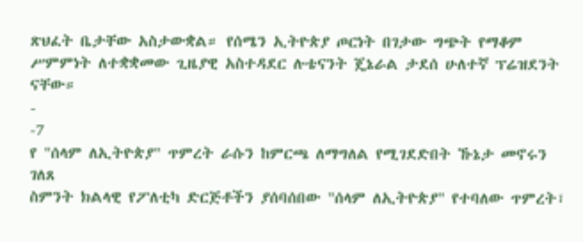ጽህፈት ቤታቸው አስታውቋል። የሰሜን ኢትዮጵያ ጦርነት በገታው ግጭት የማቆም ሥምምነት ለተቋቋመው ጊዜያዊ አስተዳደር ሉቴናንት ጄኔራል ታደሰ ሁለተኛ ፕሬዝደንት ናቸው።
-
-7
የ "ሰላም ለኢትዮጵያ" ጥምረት ራሱን ከምርጫ ለማግለል የሚገደድበት ኹኔታ መኖሩን ገለጸ
ስምንት ክልላዊ የፖለቲካ ድርጅቶችን ያሰባሰበው "ሰላም ለኢትዮጵያ" የተባለው ጥምረት፣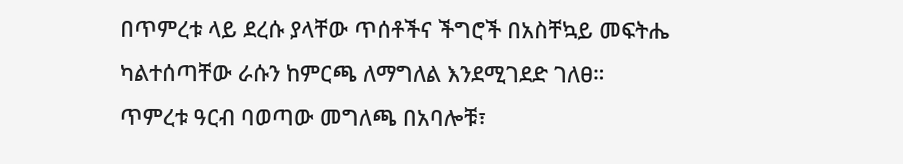በጥምረቱ ላይ ደረሱ ያላቸው ጥሰቶችና ችግሮች በአስቸኳይ መፍትሔ ካልተሰጣቸው ራሱን ከምርጫ ለማግለል እንደሚገደድ ገለፀ። ጥምረቱ ዓርብ ባወጣው መግለጫ በአባሎቹ፣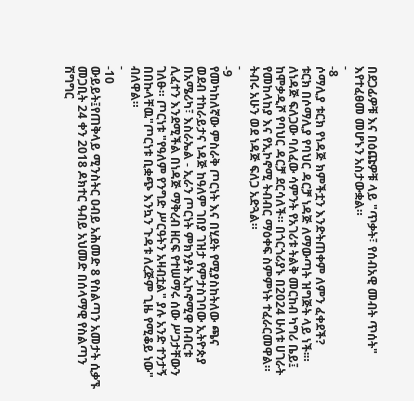በደጋፊዎቹ እና በዕጩዎቹ ላይ "ጥቃት፣ የሰብአዊ መብት ጥሰት" እየተፈፀመ መሆኑን አስታውቋል።
-
-8
ሶማሊያ ቱርክ የነዳጅ ክምችቷን እንድትጠቀም ለምን ፈቀደች?
ቱርክ በሶማሊያ የባህር ዳርቻ ነዳጅ ለማውጣት ዝግጅት ላይ ነች፡። ለነዳጅ ፍለጋው ባለፈው ሳምንት የአገሪቱ ትልቅ መርከብ ካግሪ ቤይ፤ ከሞቃዲሾ የባህር ዳርቻ ደርሳለች። በጎርጎሪያኑ በ2024 ሁለቱ ሀገራት የመከላከያ እና የኢኮኖሚ ትብብር ማዕቀፍ ስምምነት ተፈራርመዋል። ትብሩ አሁን ወደ ነዳጅ ፍለጋ አድጓል።
-
-9
የመካከለኛው ምስራቅ ጦርነት እና በሂደት የሚያስከትለው ጫና
ወደብ ተከራይታና ነዳጅ ከዓለም ገበያ ገዝታ የምታስገባው ኢትዮጵያ በአሜሪካ፣ እስራኤል - ኢራን ጦርነት ምክንያት ኢኮኖሚዋ በብርቱ ሊፈተን እንደሚችል በነዳጅ ማቅረብ ዘርፍ የተሠማሩ ሰው ሥጋታቸውን ገለፁ። ጦርነቱ "የዓለም የንግድ ሥርዓትን አዛብቷል" ያሉ አንድ ተንታኝ በበኩላቸዉ"ጦርነቱ ቢቋጭ እንኳን ጉዳቱ ለረጅም ጊዜ የሚቆይ ነው" ብለዋል።
-
-10
ውይይት፤የጠቅላይ ሚንስትር ዐብይ አሕመድ 8 የስልጣን አመታት ሲቃኙ
መጋቢት 24 ቀን 2018 ዶክተር ዓብይ አህመድ በሰላማዊ የስልጣን ሽግግር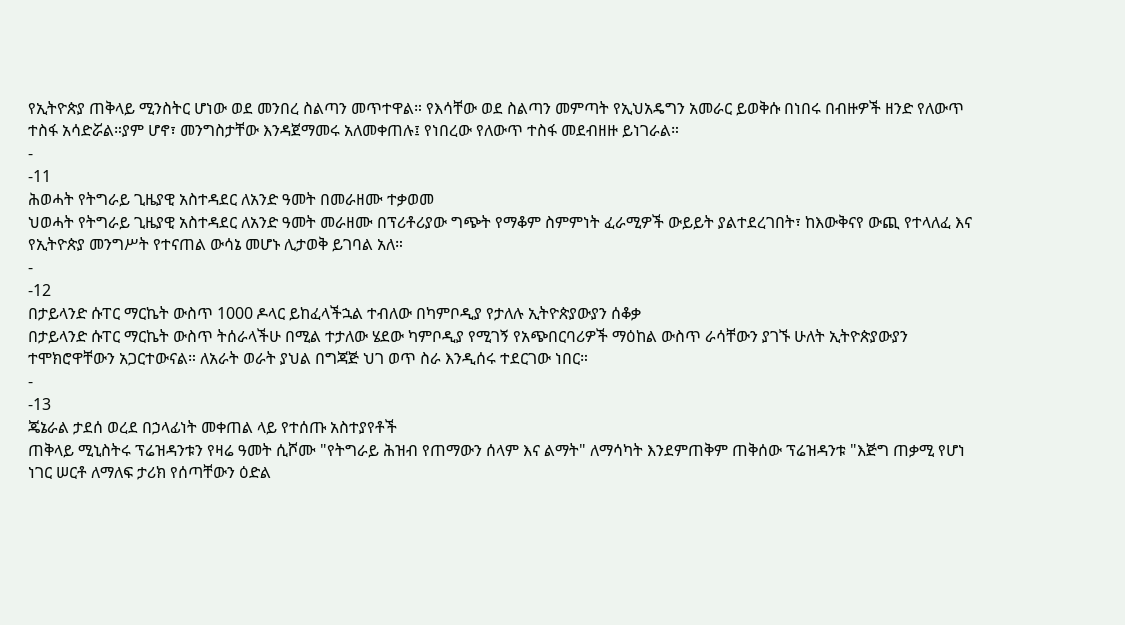የኢትዮጵያ ጠቅላይ ሚንስትር ሆነው ወደ መንበረ ስልጣን መጥተዋል። የእሳቸው ወደ ስልጣን መምጣት የኢህአዴግን አመራር ይወቅሱ በነበሩ በብዙዎች ዘንድ የለውጥ ተስፋ አሳድሯል።ያም ሆኖ፣ መንግስታቸው እንዳጀማመሩ አለመቀጠሉ፤ የነበረው የለውጥ ተስፋ መደብዘዙ ይነገራል።
-
-11
ሕወሓት የትግራይ ጊዜያዊ አስተዳደር ለአንድ ዓመት በመራዘሙ ተቃወመ
ህወሓት የትግራይ ጊዜያዊ አስተዳደር ለአንድ ዓመት መራዘሙ በፕሪቶሪያው ግጭት የማቆም ስምምነት ፈራሚዎች ውይይት ያልተደረገበት፣ ከእውቅናየ ውጪ የተላለፈ እና የኢትዮጵያ መንግሥት የተናጠል ውሳኔ መሆኑ ሊታወቅ ይገባል አለ።
-
-12
በታይላንድ ሱፐር ማርኬት ውስጥ 1000 ዶላር ይከፈላችኋል ተብለው በካምቦዲያ የታለሉ ኢትዮጵያውያን ሰቆቃ
በታይላንድ ሱፐር ማርኬት ውስጥ ትሰራላችሁ በሚል ተታለው ሄደው ካምቦዲያ የሚገኝ የአጭበርባሪዎች ማዕከል ውስጥ ራሳቸውን ያገኙ ሁለት ኢትዮጵያውያን ተሞክሮዋቸውን አጋርተውናል። ለአራት ወራት ያህል በግጃጅ ህገ ወጥ ስራ እንዲሰሩ ተደርገው ነበር።
-
-13
ጄኔራል ታደሰ ወረደ በኃላፊነት መቀጠል ላይ የተሰጡ አስተያየቶች
ጠቅላይ ሚኒስትሩ ፕሬዝዳንቱን የዛሬ ዓመት ሲሾሙ "የትግራይ ሕዝብ የጠማውን ሰላም እና ልማት" ለማሳካት እንደምጠቅም ጠቅሰው ፕሬዝዳንቱ "እጅግ ጠቃሚ የሆነ ነገር ሠርቶ ለማለፍ ታሪክ የሰጣቸውን ዕድል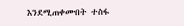እንደሚጠቀሙበት ተስፋ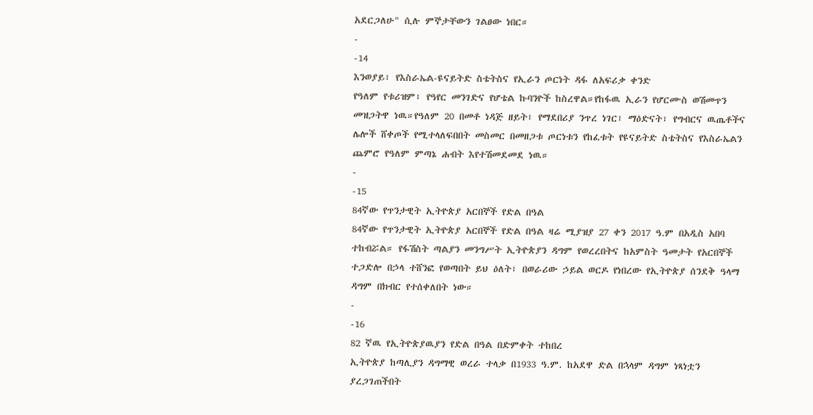አደርጋለሁ" ሲሉ ምኞታቸውን ገልፀው ነበር።
-
-14
እንወያይ፣ የእስራኤል-ዩናይትድ ስቴትስና የኢራን ጦርነት ዳፋ ለአፍሪቃ ቀንድ
የዓለም የቱሪዝም፣ የዓየር መንገድና የሆቴል ኩባንዮች ከስረዋል።የከፋዉ ኢራን የሆርሙስ ወሽመጥን መዝጋትዋ ነዉ።የዓለም 20 በመቶ ነዳጅ ዘይት፣ የማደበሪያ ንጥረ ነገር፣ ማዕድናት፣ የግብርና ዉጤቶችና ሌሎች ሸቀጦች የሚተላለፍበበት መስመር በመዘጋቱ ጦርነቱን የከፈቱት የዩናይትድ ስቴትስና የእስራኤልን ጨምሮ የዓለም ምጣኔ ሐብት እየተሽመደመደ ነዉ።
-
-15
84ኛው የጥንታዊት ኢትዮጵያ አርበኞች የድል በዓል
84ኛው የጥንታዊት ኢትዮጵያ አርበኞች የድል በዓል ዛሬ ሚያዝያ 27 ቀን 2017 ዓ.ም በአዲስ አበባ ተከብሯል። የፋሽስት ጣልያን መንግሥት ኢትዮጵያን ዳግም የወረረበትና ከአምስት ዓመታት የአርበኞች ተጋድሎ በኃላ ተሸንፎ የወጣበት ይህ ዕለት፣ በወራሪው ኃይል ወርዶ የነበረው የኢትዮጵያ ሰንደቅ ዓላማ ዳግም በክብር የተሰቀለበት ነው።
-
-16
82 ኛዉ የኢትዮጵያዉያን የድል በዓል በድምቀት ተከበረ
ኢትዮጵያ ከጣሊያን ዳግማዊ ወረራ ተላቃ በ1933 ዓ.ም. ከአደዋ ድል በኋላም ዳግም ነጻነቷን ያረጋገጠችበት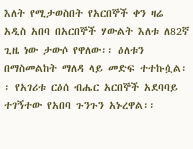እለት የሚታወስበት የአርበኞች ቀን ዛሬ አዲስ አበባ በአርበኞች ሃውልት እለቱ ለ82ኛ ጊዜ ነው ታውሶ የዋለው፡፡ ዕለቱን በማስመልከት ማለዳ ላይ መድፍ ተተኩሷል፡፡ የአገሪቱ ርዕሰ ብሔር አርበኞች አደባባይ ተገኝተው የአበባ ጉንጉን አኑረዋል፡፡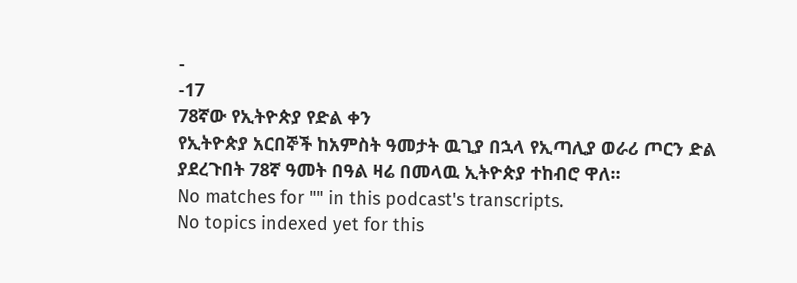-
-17
78ኛው የኢትዮጵያ የድል ቀን
የኢትዮጵያ አርበኞች ከአምስት ዓመታት ዉጊያ በኋላ የኢጣሊያ ወራሪ ጦርን ድል ያደረጉበት 78ኛ ዓመት በዓል ዛሬ በመላዉ ኢትዮጵያ ተከብሮ ዋለ።
No matches for "" in this podcast's transcripts.
No topics indexed yet for this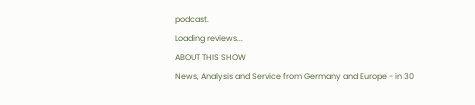podcast.
Loading reviews...
ABOUT THIS SHOW
News, Analysis and Service from Germany and Europe - in 30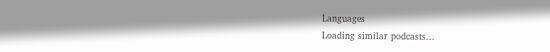Languages
Loading similar podcasts...